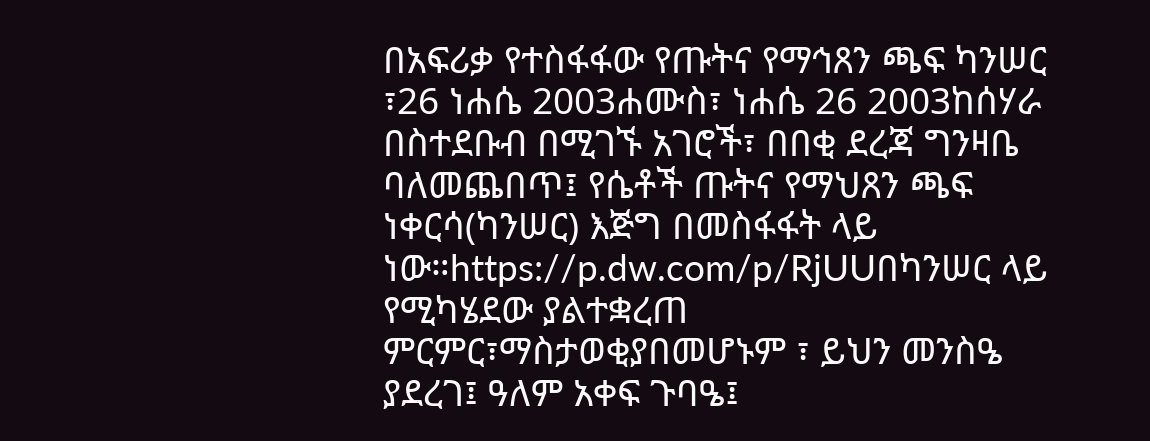በአፍሪቃ የተስፋፋው የጡትና የማኅጸን ጫፍ ካንሠር ፣26 ነሐሴ 2003ሐሙስ፣ ነሐሴ 26 2003ከሰሃራ በስተደቡብ በሚገኙ አገሮች፣ በበቂ ደረጃ ግንዛቤ ባለመጨበጥ፤ የሴቶች ጡትና የማህጸን ጫፍ ነቀርሳ(ካንሠር) እጅግ በመስፋፋት ላይ ነው።https://p.dw.com/p/RjUUበካንሠር ላይ የሚካሄደው ያልተቋረጠ ምርምር፣ማስታወቂያበመሆኑም ፣ ይህን መንስዔ ያደረገ፤ ዓለም አቀፍ ጉባዔ፤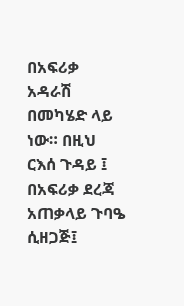በአፍሪቃ አዳራሽ በመካሄድ ላይ ነው። በዚህ ርእሰ ጉዳይ ፤ በአፍሪቃ ደረጃ አጠቃላይ ጉባዔ ሲዘጋጅ፤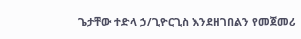ጌታቸው ተድላ ኃ/ጊዮርጊስ እንደዘገበልን የመጀመሪ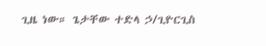ጊዜ ነው። ጌታቸው ተድላ ኃ/ጊዮርጊስ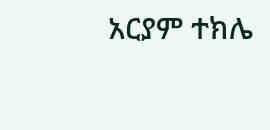አርያም ተክሌ